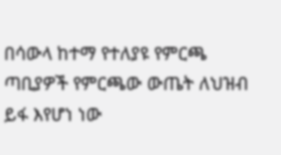በሳውላ ከተማ የተለያዩ የምርጫ ጣቢያዎች የምርጫው ውጤት ለህዝብ ይፋ እየሆነ ነው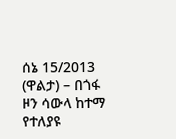ሰኔ 15/2013 (ዋልታ) – በጎፋ ዞን ሳውላ ከተማ የተለያዩ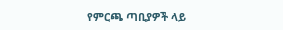የምርጫ ጣቢያዎች ላይ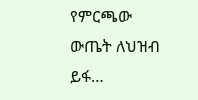የምርጫው ውጤት ለህዝብ ይፋ…